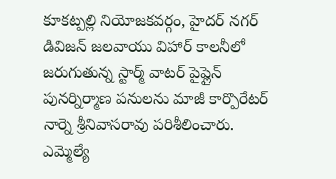కూకట్పల్లి నియోజకవర్గం, హైదర్ నగర్ డివిజన్ జలవాయు విహార్ కాలనీలో జరుగుతున్న స్టార్మ్ వాటర్ పైప్లైన్ పునర్నిర్మాణ పనులను మాజీ కార్పొరేటర్ నార్నె శ్రీనివాసరావు పరిశీలించారు. ఎమ్మెల్యే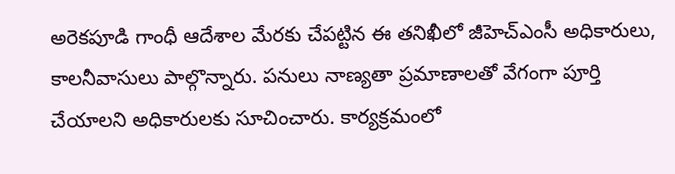అరెకపూడి గాంధీ ఆదేశాల మేరకు చేపట్టిన ఈ తనిఖీలో జీహెచ్ఎంసీ అధికారులు, కాలనీవాసులు పాల్గొన్నారు. పనులు నాణ్యతా ప్రమాణాలతో వేగంగా పూర్తి చేయాలని అధికారులకు సూచించారు. కార్యక్రమంలో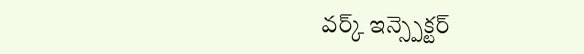వర్క్ ఇన్స్పెక్టర్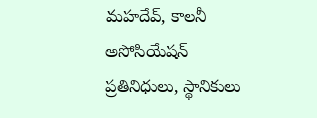మహదేవ్, కాలనీ అసోసియేషన్ ప్రతినిధులు, స్థానికులు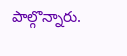పాల్గొన్నారు.